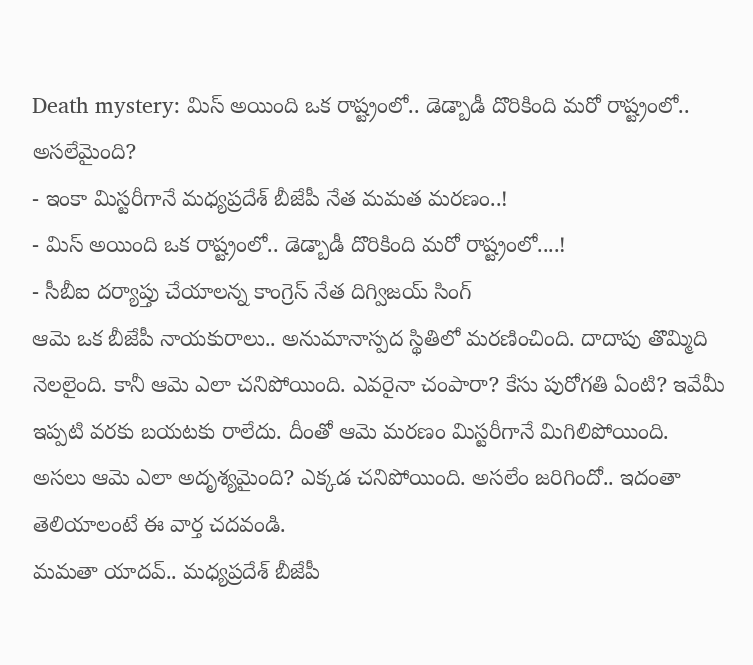Death mystery: మిస్ అయింది ఒక రాష్ట్రంలో.. డెడ్బాడీ దొరికింది మరో రాష్ట్రంలో.. అసలేమైంది?
- ఇంకా మిస్టరీగానే మధ్యప్రదేశ్ బీజేపీ నేత మమత మరణం..!
- మిస్ అయింది ఒక రాష్ట్రంలో.. డెడ్బాడీ దొరికింది మరో రాష్ట్రంలో....!
- సీబీఐ దర్యాప్తు చేయాలన్న కాంగ్రెస్ నేత దిగ్విజయ్ సింగ్
ఆమె ఒక బీజేపీ నాయకురాలు.. అనుమానాస్పద స్థితిలో మరణించింది. దాదాపు తొమ్మిది నెలలైంది. కానీ ఆమె ఎలా చనిపోయింది. ఎవరైనా చంపారా? కేసు పురోగతి ఏంటి? ఇవేమీ ఇప్పటి వరకు బయటకు రాలేదు. దీంతో ఆమె మరణం మిస్టరీగానే మిగిలిపోయింది. అసలు ఆమె ఎలా అదృశ్యమైంది? ఎక్కడ చనిపోయింది. అసలేం జరిగిందో.. ఇదంతా తెలియాలంటే ఈ వార్త చదవండి.
మమతా యాదవ్.. మధ్యప్రదేశ్ బీజేపీ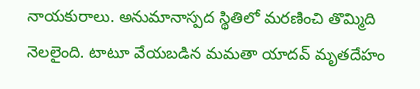నాయకురాలు. అనుమానాస్పద స్థితిలో మరణించి తొమ్మిది నెలలైంది. టాటూ వేయబడిన మమతా యాదవ్ మృతదేహం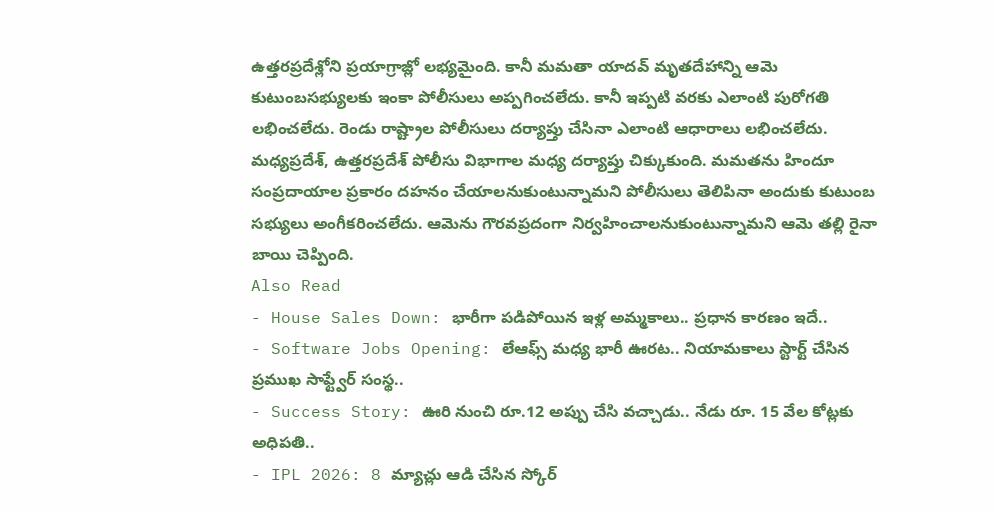ఉత్తరప్రదేశ్లోని ప్రయాగ్రాజ్లో లభ్యమైంది. కానీ మమతా యాదవ్ మృతదేహాన్ని ఆమె కుటుంబసభ్యులకు ఇంకా పోలీసులు అప్పగించలేదు. కానీ ఇప్పటి వరకు ఎలాంటి పురోగతి లభించలేదు. రెండు రాష్ట్రాల పోలీసులు దర్యాప్తు చేసినా ఎలాంటి ఆధారాలు లభించలేదు. మధ్యప్రదేశ్, ఉత్తరప్రదేశ్ పోలీసు విభాగాల మధ్య దర్యాప్తు చిక్కుకుంది. మమతను హిందూ సంప్రదాయాల ప్రకారం దహనం చేయాలనుకుంటున్నామని పోలీసులు తెలిపినా అందుకు కుటుంబ సభ్యులు అంగీకరించలేదు. ఆమెను గౌరవప్రదంగా నిర్వహించాలనుకుంటున్నామని ఆమె తల్లి రైనా బాయి చెప్పింది.
Also Read
- House Sales Down: భారీగా పడిపోయిన ఇళ్ల అమ్మకాలు.. ప్రధాన కారణం ఇదే..
- Software Jobs Opening: లేఆఫ్స్ మధ్య భారీ ఊరట.. నియామకాలు స్టార్ట్ చేసిన ప్రముఖ సాఫ్ట్వేర్ సంస్థ..
- Success Story: ఊరి నుంచి రూ.12 అప్పు చేసి వచ్చాడు.. నేడు రూ. 15 వేల కోట్లకు అధిపతి..
- IPL 2026: 8 మ్యాచ్లు ఆడి చేసిన స్కోర్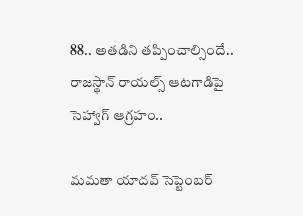88.. అతడిని తప్పించాల్సిందే.. రాజస్థాన్ రాయల్స్ ఆటగాడిపై సెహ్వాగ్ ఆగ్రహం..

మమతా యాదవ్ సెప్టెంబర్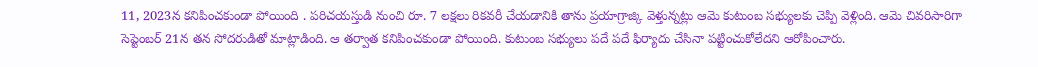11, 2023న కనిపించకుండా పోయింది . పరిచయస్తుడి నుంచి రూ. 7 లక్షలు రికవరీ చేయడానికి తాను ప్రయాగ్రాజ్కి వెళ్తున్నట్లు ఆమె కుటుంబ సభ్యులకు చెప్పి వెళ్లింది. ఆమె చివరిసారిగా సెప్టెంబర్ 21న తన సోదరుడితో మాట్లాడింది. ఆ తర్వాత కనిపించకుండా పోయింది. కుటుంబ సభ్యులు పదే పదే ఫిర్యాదు చేసినా పట్టించుకోలేదని ఆరోపించారు.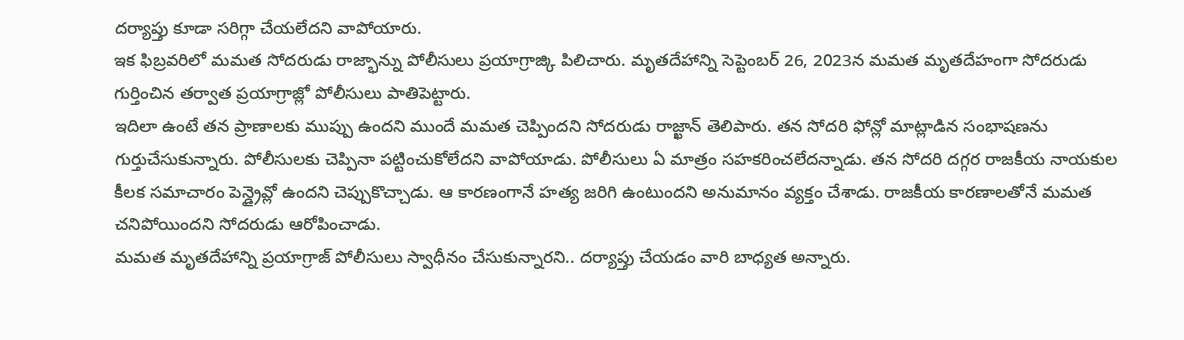దర్యాప్తు కూడా సరిగ్గా చేయలేదని వాపోయారు.
ఇక ఫిబ్రవరిలో మమత సోదరుడు రాజ్భాన్ను పోలీసులు ప్రయాగ్రాజ్కి పిలిచారు. మృతదేహాన్ని సెప్టెంబర్ 26, 2023న మమత మృతదేహంగా సోదరుడు గుర్తించిన తర్వాత ప్రయాగ్రాజ్లో పోలీసులు పాతిపెట్టారు.
ఇదిలా ఉంటే తన ప్రాణాలకు ముప్పు ఉందని ముందే మమత చెప్పిందని సోదరుడు రాజ్ఖాన్ తెలిపారు. తన సోదరి ఫోన్లో మాట్లాడిన సంభాషణను గుర్తుచేసుకున్నారు. పోలీసులకు చెప్పినా పట్టించుకోలేదని వాపోయాడు. పోలీసులు ఏ మాత్రం సహకరించలేదన్నాడు. తన సోదరి దగ్గర రాజకీయ నాయకుల కీలక సమాచారం పెన్డ్రైవ్లో ఉందని చెప్పుకొచ్చాడు. ఆ కారణంగానే హత్య జరిగి ఉంటుందని అనుమానం వ్యక్తం చేశాడు. రాజకీయ కారణాలతోనే మమత చనిపోయిందని సోదరుడు ఆరోపించాడు.
మమత మృతదేహాన్ని ప్రయాగ్రాజ్ పోలీసులు స్వాధీనం చేసుకున్నారని.. దర్యాప్తు చేయడం వారి బాధ్యత అన్నారు.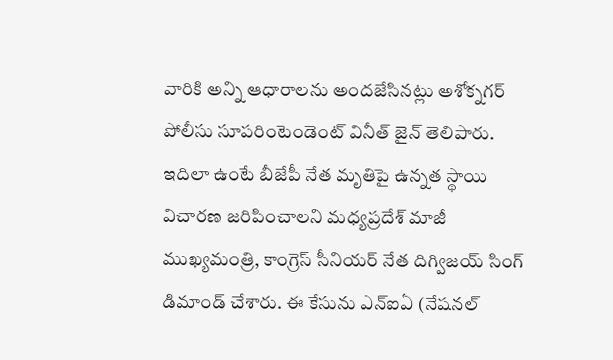వారికి అన్ని ఆధారాలను అందజేసినట్లు అశోక్నగర్ పోలీసు సూపరింటెండెంట్ వినీత్ జైన్ తెలిపారు.
ఇదిలా ఉంటే బీజేపీ నేత మృతిపై ఉన్నత స్థాయి విచారణ జరిపించాలని మధ్యప్రదేశ్ మాజీ ముఖ్యమంత్రి, కాంగ్రెస్ సీనియర్ నేత దిగ్విజయ్ సింగ్ డిమాండ్ చేశారు. ఈ కేసును ఎన్ఐఏ (నేషనల్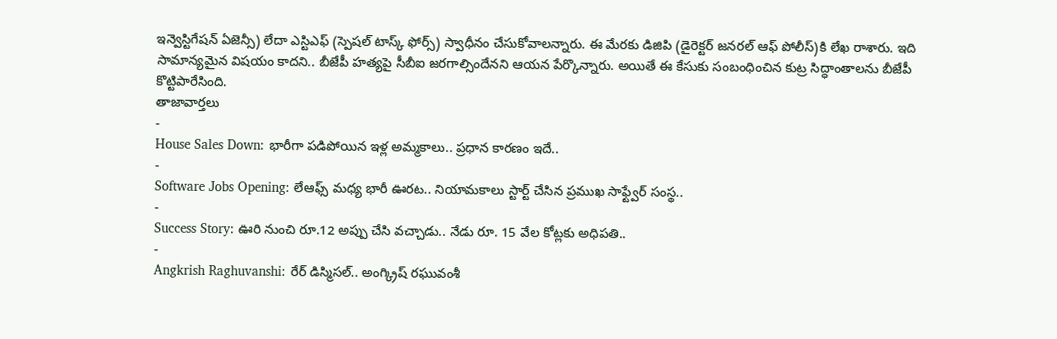ఇన్వెస్టిగేషన్ ఏజెన్సీ) లేదా ఎస్టిఎఫ్ (స్పెషల్ టాస్క్ ఫోర్స్) స్వాధీనం చేసుకోవాలన్నారు. ఈ మేరకు డిజిపి (డైరెక్టర్ జనరల్ ఆఫ్ పోలీస్)కి లేఖ రాశారు. ఇది సామాన్యమైన విషయం కాదని.. బీజేపీ హత్యపై సీబీఐ జరగాల్సిందేనని ఆయన పేర్కొన్నారు. అయితే ఈ కేసుకు సంబంధించిన కుట్ర సిద్ధాంతాలను బీజేపీ కొట్టిపారేసింది.
తాజావార్తలు
-
House Sales Down: భారీగా పడిపోయిన ఇళ్ల అమ్మకాలు.. ప్రధాన కారణం ఇదే..
-
Software Jobs Opening: లేఆఫ్స్ మధ్య భారీ ఊరట.. నియామకాలు స్టార్ట్ చేసిన ప్రముఖ సాఫ్ట్వేర్ సంస్థ..
-
Success Story: ఊరి నుంచి రూ.12 అప్పు చేసి వచ్చాడు.. నేడు రూ. 15 వేల కోట్లకు అధిపతి..
-
Angkrish Raghuvanshi: రేర్ డిస్మిసల్.. అంగ్క్రిష్ రఘువంశీ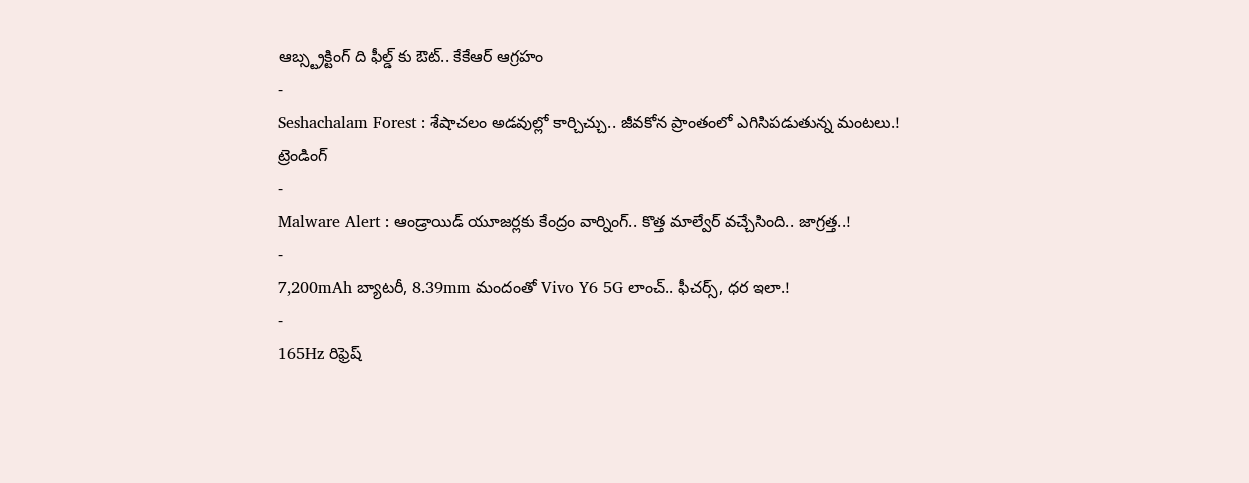ఆబ్స్ట్రక్టింగ్ ది ఫీల్డ్ కు ఔట్.. కేకేఆర్ ఆగ్రహం
-
Seshachalam Forest : శేషాచలం అడవుల్లో కార్చిచ్చు.. జీవకోన ప్రాంతంలో ఎగిసిపడుతున్న మంటలు.!
ట్రెండింగ్
-
Malware Alert : ఆండ్రాయిడ్ యూజర్లకు కేంద్రం వార్నింగ్.. కొత్త మాల్వేర్ వచ్చేసింది.. జాగ్రత్త..!
-
7,200mAh బ్యాటరీ, 8.39mm మందంతో Vivo Y6 5G లాంచ్.. ఫీచర్స్, ధర ఇలా.!
-
165Hz రిఫ్రెష్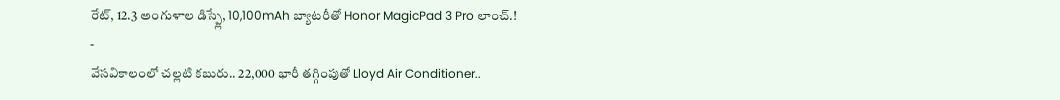రేట్, 12.3 అంగుళాల డిస్ప్లే, 10,100mAh బ్యాటరీతో Honor MagicPad 3 Pro లాంచ్.!
-
వేసవికాలంలో చల్లటి కబురు.. 22,000 భారీ తగ్గింపుతో Lloyd Air Conditioner..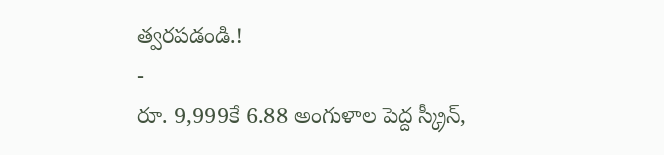త్వరపడండి.!
-
రూ. 9,999కే 6.88 అంగుళాల పెద్ద స్క్రీన్,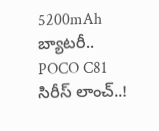5200mAh బ్యాటరీ.. POCO C81 సిరీస్ లాంచ్..!